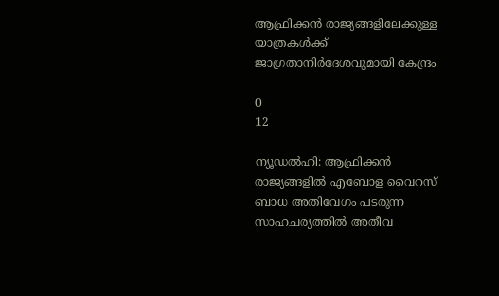ആഫ്രിക്കൻ രാജ്യങ്ങളിലേക്കുള്ള യാത്രകൾക്ക് ജാഗ്രതാനിർദേശവുമായി കേന്ദ്രം

0
12

ന്യൂഡൽഹി: ആഫ്രിക്കൻ രാജ്യങ്ങളിൽ എബോള വൈറസ് ബാധ അതിവേഗം പടരുന്ന സാഹചര്യത്തിൽ അതീവ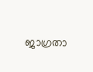ജാഗ്രതാ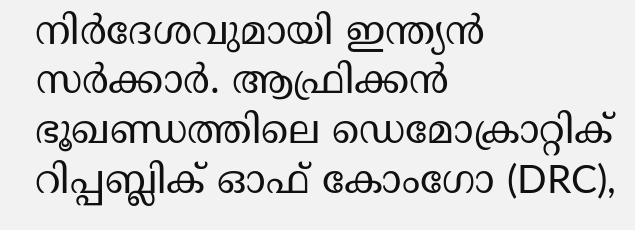നിർദേശവുമായി ഇന്ത്യൻ സർക്കാർ. ആഫ്രിക്കൻ ഭൂഖണ്ഡത്തിലെ ഡെമോക്രാറ്റിക് റിപ്പബ്ലിക് ഓഫ് കോംഗോ (DRC),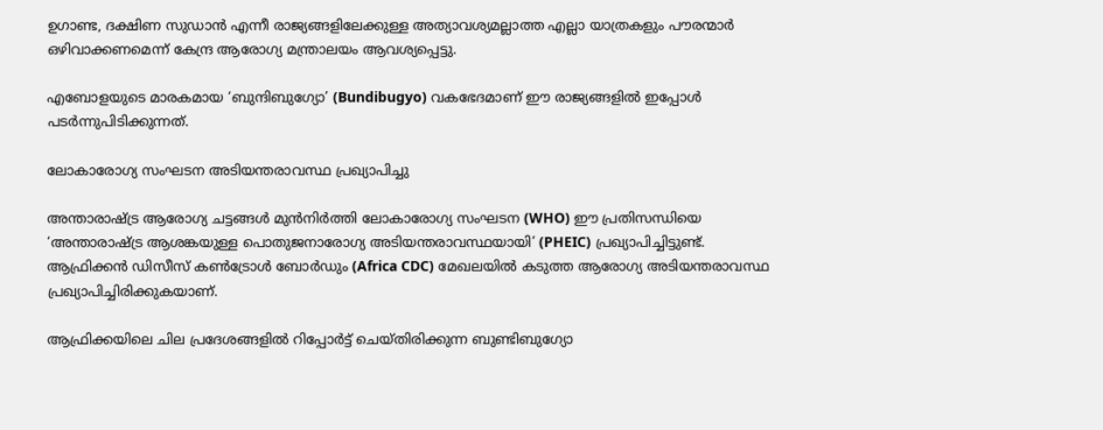ഉഗാണ്ട, ദക്ഷിണ സുഡാൻ എന്നീ രാജ്യങ്ങളിലേക്കുള്ള അത്യാവശ്യമല്ലാത്ത എല്ലാ യാത്രകളും പൗരന്മാർ ഒഴിവാക്കണമെന്ന് കേന്ദ്ര ആരോഗ്യ മന്ത്രാലയം ആവശ്യപ്പെട്ടു.

എബോളയുടെ മാരകമായ ‘ബുന്ദിബുഗ്യോ’ (Bundibugyo) വകഭേദമാണ് ഈ രാജ്യങ്ങളിൽ ഇപ്പോൾ പടർന്നുപിടിക്കുന്നത്.

ലോകാരോഗ്യ സംഘടന അടിയന്തരാവസ്ഥ പ്രഖ്യാപിച്ചു

അന്താരാഷ്ട്ര ആരോഗ്യ ചട്ടങ്ങൾ മുൻനിർത്തി ലോകാരോഗ്യ സംഘടന (WHO) ഈ പ്രതിസന്ധിയെ ‘അന്താരാഷ്ട്ര ആശങ്കയുള്ള പൊതുജനാരോഗ്യ അടിയന്തരാവസ്ഥയായി’ (PHEIC) പ്രഖ്യാപിച്ചിട്ടുണ്ട്. ആഫ്രിക്കൻ ഡിസീസ് കൺട്രോൾ ബോർഡും (Africa CDC) മേഖലയിൽ കടുത്ത ആരോഗ്യ അടിയന്തരാവസ്ഥ പ്രഖ്യാപിച്ചിരിക്കുകയാണ്.

ആഫ്രിക്കയിലെ ചില പ്രദേശങ്ങളിൽ റിപ്പോർട്ട് ചെയ്‌തിരിക്കുന്ന ബുണ്ടിബുഗ്യോ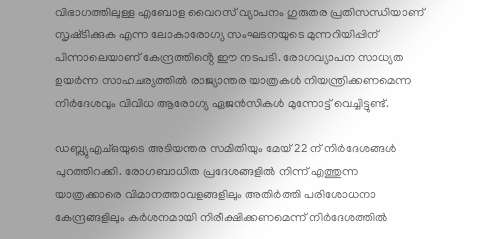വിഭാഗത്തിലുള്ള എബോള വൈറസ് വ്യാപനം ഗുരുതര പ്രതിസന്ധിയാണ് സൃഷ്‌ടിക്കുക എന്ന ലോകാരോഗ്യ സംഘടനയുടെ മുന്നറിയിപ്പിന് പിന്നാലെയാണ് കേന്ദ്രത്തിൻ്റെ ഈ നടപടി. രോഗവ്യാപന സാധ്യത ഉയർന്ന സാഹചര്യത്തിൽ രാജ്യാന്തര യാത്രകൾ നിയന്ത്രിക്കണമെന്ന നിർദേശവും വിവിധ ആരോഗ്യ ഏജൻസികൾ മുന്നോട്ട് വെച്ചിട്ടുണ്ട്.

ഡബ്ല്യുഎച്ഒയുടെ അടിയന്തര സമിതിയും മേയ് 22 ന് നിർദേശങ്ങൾ പുറത്തിറക്കി. രോഗബാധിത പ്രദേശങ്ങളിൽ നിന്ന് എത്തുന്ന യാത്രക്കാരെ വിമാനത്താവളങ്ങളിലും അതിർത്തി പരിശോധനാ കേന്ദ്രങ്ങളിലും കർശനമായി നിരീക്ഷിക്കണമെന്ന് നിർദേശത്തിൽ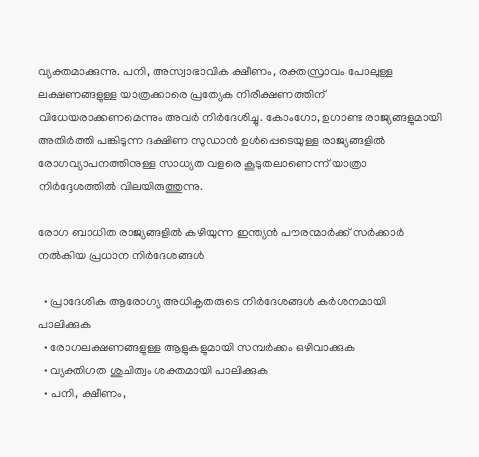വ്യക്തമാക്കുന്നു. പനി, അസ്വാഭാവിക ക്ഷീണം, രക്തസ്രാവം പോലുള്ള ലക്ഷണങ്ങളുള്ള യാത്രക്കാരെ പ്രത്യേക നിരീക്ഷണത്തിന് വിധേയരാക്കണമെന്നും അവർ നിർദേശിച്ചു. കോംഗോ, ഉഗാണ്ട രാജ്യങ്ങളുമായി അതിർത്തി പങ്കിടുന്ന ദക്ഷിണ സുഡാൻ ഉൾപ്പെടെയുള്ള രാജ്യങ്ങളിൽ രോഗവ്യാപനത്തിനുള്ള സാധ്യത വളരെ കൂടുതലാണെന്ന് യാത്രാ നിർദ്ദേശത്തിൽ വിലയിരുത്തുന്നു.

രോഗ ബാധിത രാജ്യങ്ങളിൽ കഴിയുന്ന ഇന്ത്യൻ പൗരന്മാർക്ക് സർക്കാർ നൽകിയ പ്രധാന നിർദേശങ്ങൾ

  • പ്രാദേശിക ആരോഗ്യ അധികൃതരുടെ നിർദേശങ്ങൾ കർശനമായി പാലിക്കുക
  • രോഗലക്ഷണങ്ങളുള്ള ആളുകളുമായി സമ്പർക്കം ഒഴിവാക്കുക
  • വ്യക്തിഗത ശുചിത്വം ശക്തമായി പാലിക്കുക
  • പനി, ക്ഷീണം,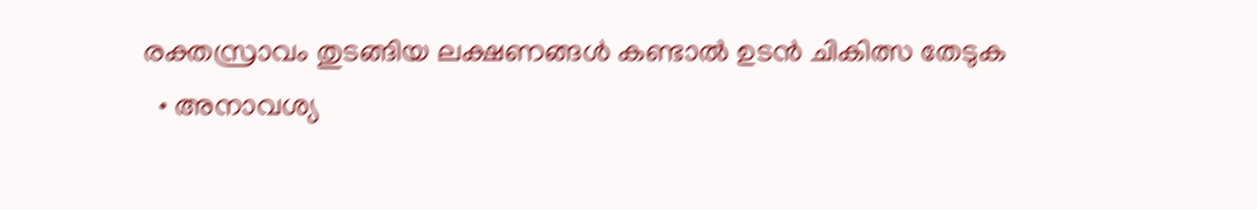രക്തസ്രാവം തുടങ്ങിയ ലക്ഷണങ്ങൾ കണ്ടാൽ ഉടൻ ചികിത്സ തേടുക
  • അനാവശ്യ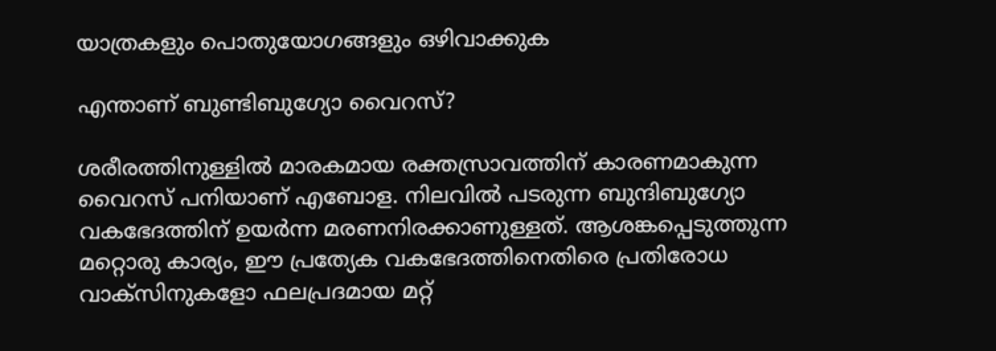യാത്രകളും പൊതുയോഗങ്ങളും ഒഴിവാക്കുക

എന്താണ് ബുണ്ടിബുഗ്യോ വൈറസ്?

ശരീരത്തിനുള്ളിൽ മാരകമായ രക്തസ്രാവത്തിന് കാരണമാകുന്ന വൈറസ് പനിയാണ് എബോള. നിലവിൽ പടരുന്ന ബുന്ദിബുഗ്യോ വകഭേദത്തിന് ഉയർന്ന മരണനിരക്കാണുള്ളത്. ആശങ്കപ്പെടുത്തുന്ന മറ്റൊരു കാര്യം, ഈ പ്രത്യേക വകഭേദത്തിനെതിരെ പ്രതിരോധ വാക്സിനുകളോ ഫലപ്രദമായ മറ്റ്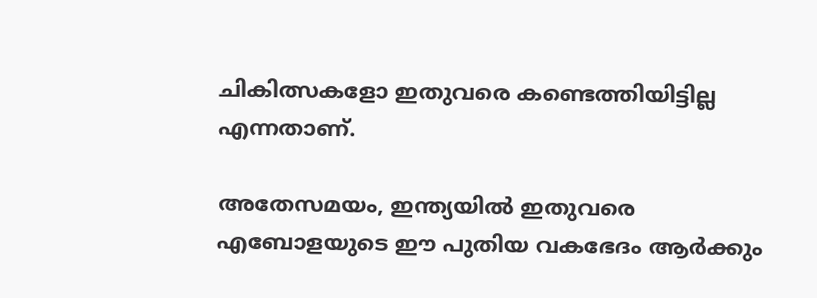ചികിത്സകളോ ഇതുവരെ കണ്ടെത്തിയിട്ടില്ല എന്നതാണ്.

അതേസമയം, ഇന്ത്യയിൽ ഇതുവരെ എബോളയുടെ ഈ പുതിയ വകഭേദം ആർക്കും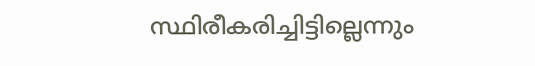സ്ഥിരീകരിച്ചിട്ടില്ലെന്നും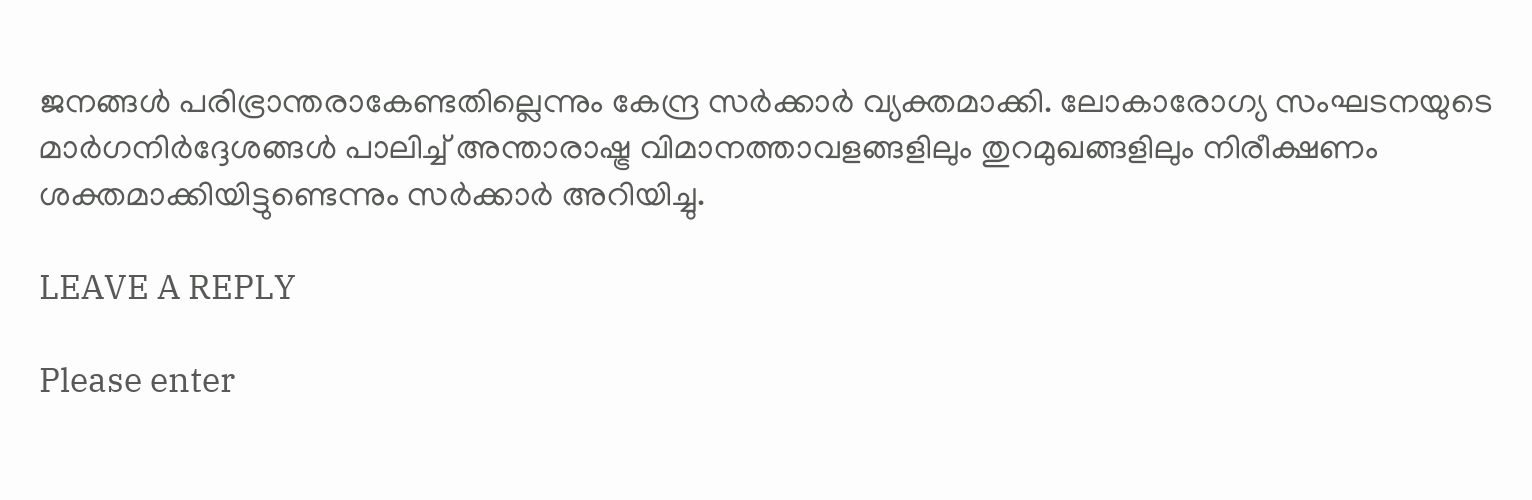ജനങ്ങൾ പരിഭ്രാന്തരാകേണ്ടതില്ലെന്നും കേന്ദ്ര സർക്കാർ വ്യക്തമാക്കി. ലോകാരോഗ്യ സംഘടനയുടെ മാർഗനിർദ്ദേശങ്ങൾ പാലിച്ച് അന്താരാഷ്ട്ര വിമാനത്താവളങ്ങളിലും തുറമുഖങ്ങളിലും നിരീക്ഷണം ശക്തമാക്കിയിട്ടുണ്ടെന്നും സർക്കാർ അറിയിച്ചു.

LEAVE A REPLY

Please enter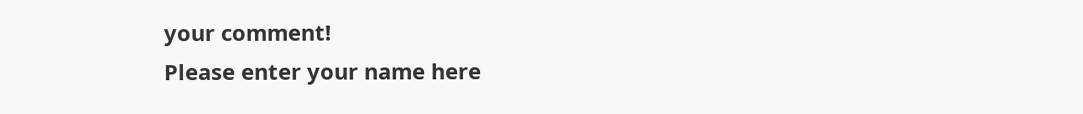your comment!
Please enter your name here